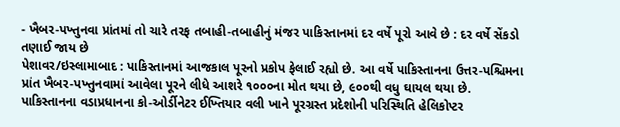- ખૈબર-પખ્તુનવા પ્રાંતમાં તો ચારે તરફ તબાહી-તબાહીનું મંજર પાકિસ્તાનમાં દર વર્ષે પૂરો આવે છે : દર વર્ષે સેંકડો તણાઈ જાય છે
પેશાવર/ઇસ્લામાબાદ : પાકિસ્તાનમાં આજકાલ પૂરનો પ્રકોપ ફેલાઈ રહ્યો છે. આ વર્ષે પાકિસ્તાનના ઉત્તર-પશ્ચિમના પ્રાંત ખૈબર-પખ્તુનવામાં આવેલા પૂરને લીધે આશરે ૧૦૦૦ના મોત થયા છે, ૯૦૦થી વધુ ઘાયલ થયા છે. પાકિસ્તાનના વડાપ્રધાનના કો-ઓર્ડીનેટર ઈખ્તિયાર વલી ખાને પૂરગ્રસ્ત પ્રદેશોની પરિસ્થિતિ હેલિકોપ્ટર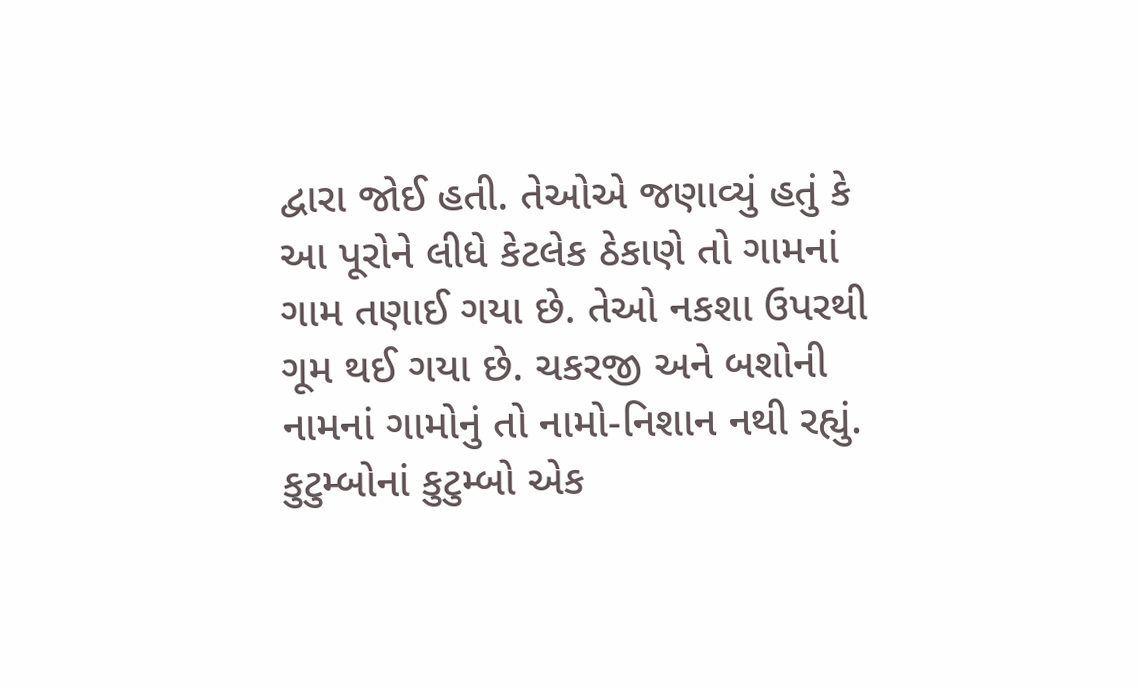દ્વારા જોઈ હતી. તેઓએ જણાવ્યું હતું કે આ પૂરોને લીધે કેટલેક ઠેકાણે તો ગામનાં ગામ તણાઈ ગયા છે. તેઓ નકશા ઉપરથી ગૂમ થઈ ગયા છે. ચકરજી અને બશોની નામનાં ગામોનું તો નામો-નિશાન નથી રહ્યું. કુટુમ્બોનાં કુટુમ્બો એક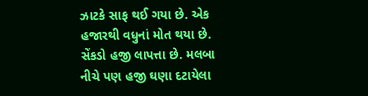ઝાટકે સાફ થઈ ગયા છે. એક હજારથી વધુનાં મોત થયા છે. સેંકડો હજી લાપત્તા છે. મલબા નીચે પણ હજી ઘણા દટાયેલા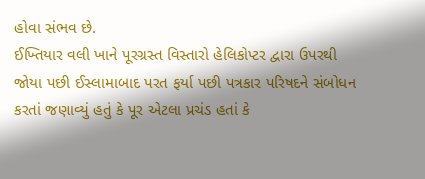હોવા સંભવ છે.
ઈખ્તિયાર વલી ખાને પૂરગ્રસ્ત વિસ્તારો હેલિકોપ્ટર દ્વારા ઉપરથી જોયા પછી ઈસ્લામાબાદ પરત ફર્યા પછી પત્રકાર પરિષદને સંબોધન કરતાં જણાવ્યું હતું કે પૂર એટલા પ્રચંડ હતાં કે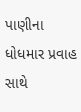પાણીના ધોધમાર પ્રવાહ સાથે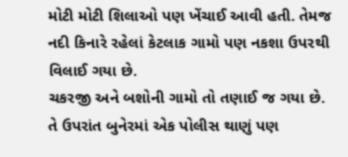મોટી મોટી શિલાઓ પણ ખેંચાઈ આવી હતી. તેમજ નદી કિનારે રહેલાં કેટલાક ગામો પણ નકશા ઉપરથી વિલાઈ ગયા છે.
ચકરજી અને બશોની ગામો તો તણાઈ જ ગયા છે. તે ઉપરાંત બુનેરમાં એક પોલીસ થાણું પણ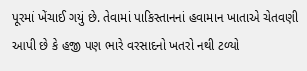પૂરમાં ખેંચાઈ ગયું છે. તેવામાં પાકિસ્તાનનાં હવામાન ખાતાએ ચેતવણી આપી છે કે હજી પણ ભારે વરસાદનો ખતરો નથી ટળ્યો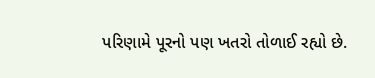પરિણામે પૂરનો પણ ખતરો તોળાઈ રહ્યો છે.